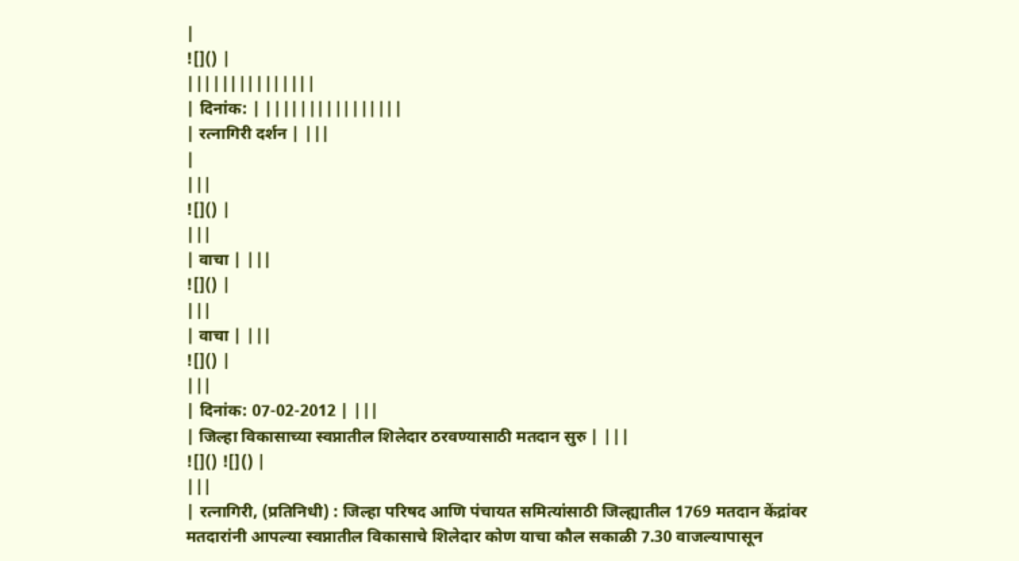|
![]() |
|||||||||||||||
| दिनांक: | ||||||||||||||||
| रत्नागिरी दर्शन | |||
|
|||
![]() |
|||
| वाचा | |||
![]() |
|||
| वाचा | |||
![]() |
|||
| दिनांक: 07-02-2012 | |||
| जिल्हा विकासाच्या स्वप्नातील शिलेदार ठरवण्यासाठी मतदान सुरु | |||
![]() ![]() |
|||
| रत्नागिरी, (प्रतिनिधी) : जिल्हा परिषद आणि पंचायत समित्यांसाठी जिल्ह्यातील 1769 मतदान केंद्रांवर मतदारांनी आपल्या स्वप्नातील विकासाचे शिलेदार कोण याचा कौल सकाळी 7.30 वाजल्यापासून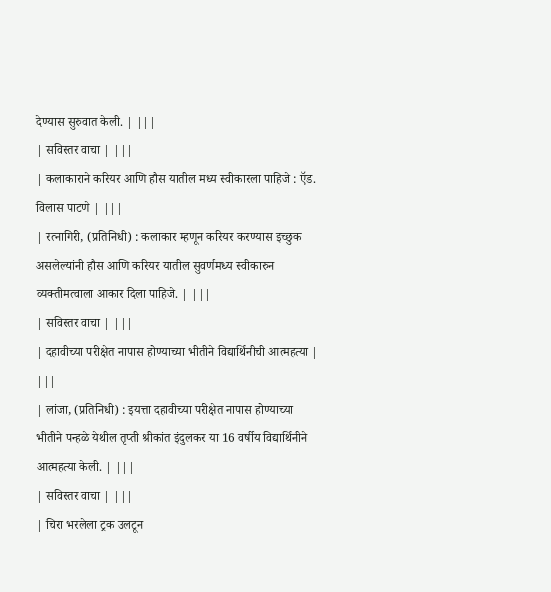देण्यास सुरुवात केली. | |||
| सविस्तर वाचा | |||
| कलाकाराने करियर आणि हौस यातील मध्य स्वीकारला पाहिजे : ऍड. विलास पाटणे | |||
| रत्नागिरी, (प्रतिनिधी) : कलाकार म्हणून करियर करण्यास इच्छुक असलेल्यांनी हौस आणि करियर यातील सुवर्णमध्य स्वीकारुन व्यक्तीमत्वाला आकार दिला पाहिजे. | |||
| सविस्तर वाचा | |||
| दहावीच्या परीक्षेत नापास होण्याच्या भीतीने विद्यार्थिनीची आत्महत्या | |||
| लांजा, (प्रतिनिधी) : इयत्ता दहावीच्या परीक्षेत नापास होण्याच्या भीतीने पन्हळे येथील तृप्ती श्रीकांत इंदुलकर या 16 वर्षीय विद्यार्थिनीने आत्महत्या केली. | |||
| सविस्तर वाचा | |||
| चिरा भरलेला ट्रक उलटून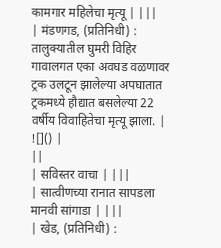कामगार महिलेचा मृत्यू | |||
| मंडणगड, (प्रतिनिधी) : तालुक्यातील घुमरी विहिर गावालगत एका अवघड वळणावर ट्रक उलटून झालेल्या अपघातात ट्रकमध्ये हौद्यात बसलेल्या 22 वर्षीय विवाहितेचा मृत्यू झाला. | ![]() |
||
| सविस्तर वाचा | |||
| सात्वीणच्या रानात सापडला मानवी सांगाडा | |||
| खेड, (प्रतिनिधी) :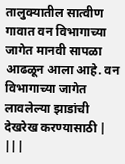तालुक्यातील सात्वीण गावात वन विभागाच्या जागेत मानवी सापळा आढळून आला आहे. वन विभागाच्या जागेत लावलेल्या झाडांची देखरेख करण्यासाठी | |||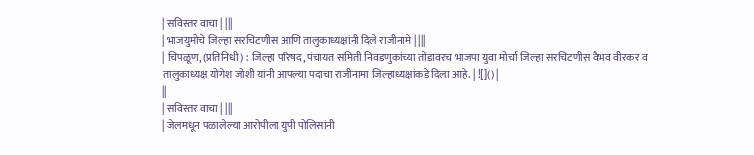| सविस्तर वाचा | |||
| भाजयुमोचे जिल्हा सरचिटणीस आणि तालुकाध्यक्षांनी दिले राजीनामे | |||
| चिपळूण, (प्रतिनिधी) : जिल्हा परिषद, पंचायत समिती निवडणुकांच्या तोंडावरच भाजपा युवा मोर्चा जिल्हा सरचिटणीस वैभव वीरकर व तालुकाध्यक्ष योगेश जोशी यांनी आपल्या पदाचा राजीनामा जिल्हाध्यक्षांकडे दिला आहे. | ![]() |
||
| सविस्तर वाचा | |||
| जेलमधून पळालेल्या आरोपीला युपी पोलिसांनी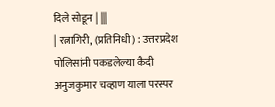दिले सोडून | |||
| रत्नागिरी, (प्रतिनिधी) : उत्तरप्रदेश पोलिसांनी पकडलेल्या कैदी अनुजकुमार चव्हाण याला परस्पर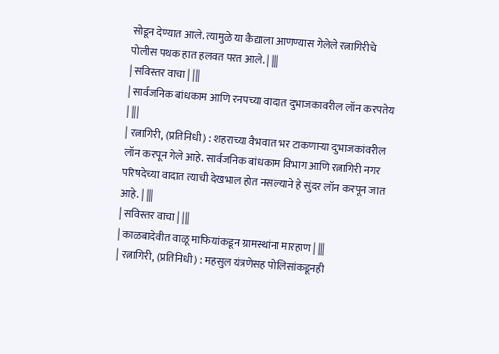सोडून देण्यात आले. त्यामुळे या कैद्याला आणण्यास गेलेले रत्नागिरीचे पोलीस पथक हात हलवत परत आले. | |||
| सविस्तर वाचा | |||
| सार्वजनिक बांधकाम आणि रनपच्या वादात दुभाजकावरील लॉन करपतेय | |||
| रत्नागिरी, (प्रतिनिधी) : शहराच्या वैभवात भर टाकणाऱ्या दुभाजकांवरील लॉन करपून गेले आहे. सार्वजनिक बांधकाम विभाग आणि रत्नागिरी नगर परिषदेच्या वादात त्याची देखभाल होत नसल्याने हे सुंदर लॉन करपून जात आहे. | |||
| सविस्तर वाचा | |||
| काळबादेवीत वाळू माफियांकडून ग्रामस्थांना मारहाण | |||
| रत्नागिरी, (प्रतिनिधी) : महसुल यंत्रणेसह पोलिसांकडूनही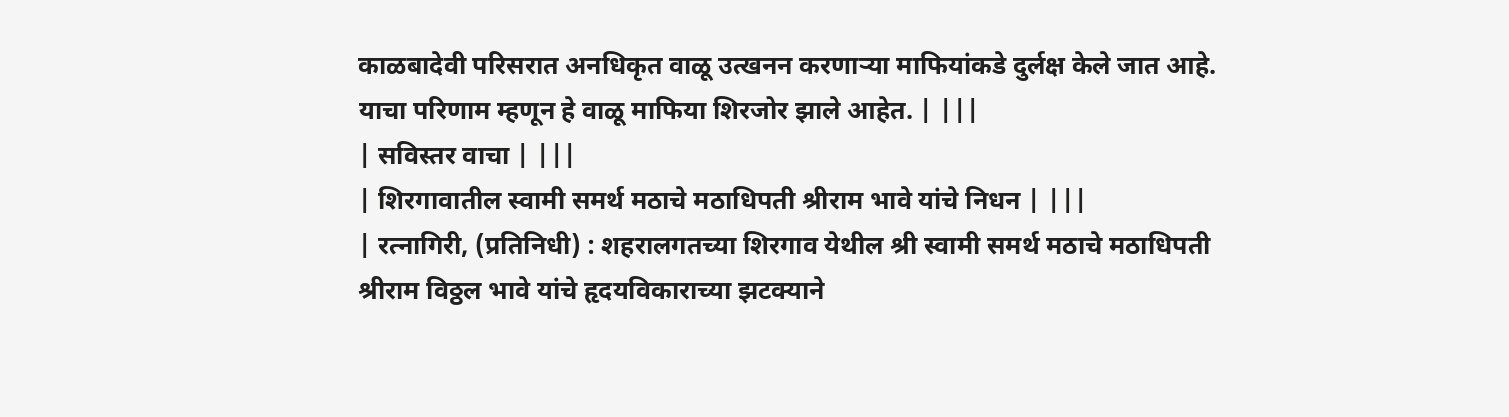काळबादेवी परिसरात अनधिकृत वाळू उत्खनन करणाऱ्या माफियांकडे दुर्लक्ष केले जात आहे. याचा परिणाम म्हणून हे वाळू माफिया शिरजोर झाले आहेत. | |||
| सविस्तर वाचा | |||
| शिरगावातील स्वामी समर्थ मठाचे मठाधिपती श्रीराम भावे यांचे निधन | |||
| रत्नागिरी, (प्रतिनिधी) : शहरालगतच्या शिरगाव येथील श्री स्वामी समर्थ मठाचे मठाधिपती श्रीराम विठ्ठल भावे यांचे हृदयविकाराच्या झटक्याने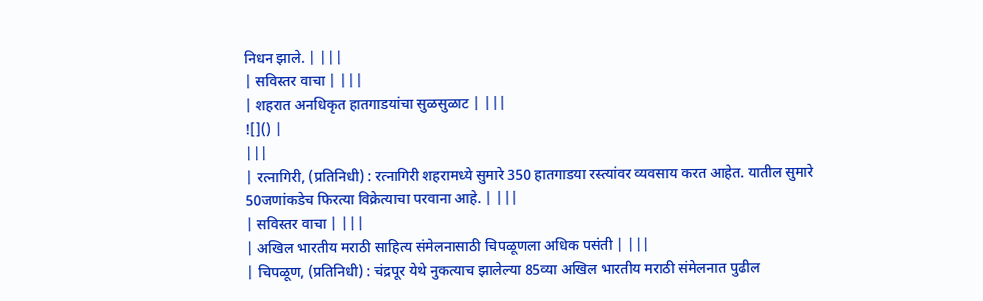निधन झाले. | |||
| सविस्तर वाचा | |||
| शहरात अनधिकृत हातगाडयांचा सुळसुळाट | |||
![]() |
|||
| रत्नागिरी, (प्रतिनिधी) : रत्नागिरी शहरामध्ये सुमारे 350 हातगाडया रस्त्यांवर व्यवसाय करत आहेत. यातील सुमारे 50जणांकडेच फिरत्या विक्रेत्याचा परवाना आहे. | |||
| सविस्तर वाचा | |||
| अखिल भारतीय मराठी साहित्य संमेलनासाठी चिपळूणला अधिक पसंती | |||
| चिपळूण, (प्रतिनिधी) : चंद्रपूर येथे नुकत्याच झालेल्या 85व्या अखिल भारतीय मराठी संमेलनात पुढील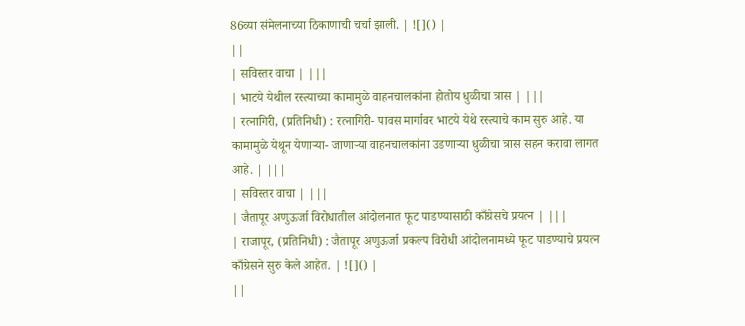86व्या संमेलनाच्या ठिकाणाची चर्चा झाली. | ![]() |
||
| सविस्तर वाचा | |||
| भाटये येथील रस्त्याच्या कामामुळे वाहनचालकांना होतोय धुळीचा त्रास | |||
| रत्नागिरी, (प्रतिनिधी) : रत्नागिरी- पावस मार्गावर भाटये येथे रस्त्याचे काम सुरु आहे. या कामामुळे येथून येणाऱ्या- जाणाऱ्या वाहनचालकांना उडणाऱ्या धुळीचा त्रास सहन करावा लागत आहे. | |||
| सविस्तर वाचा | |||
| जैतापूर अणुऊर्जा विरोधातील आंदोलनात फूट पाडण्यासाठी काँग्रेसचे प्रयत्न | |||
| राजापूर, (प्रतिनिधी) : जैतापूर अणुऊर्जा प्रकल्प विरोधी आंदोलनामध्ये फूट पाडण्याचे प्रयत्न काँग्रेसने सुरु केले आहेत. | ![]() |
||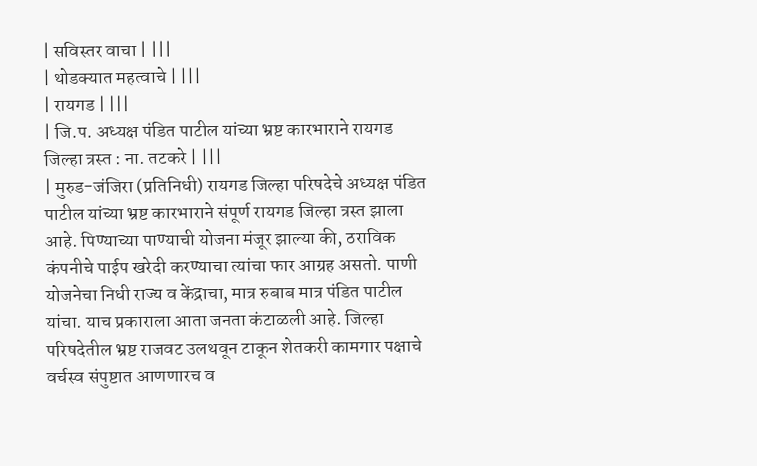| सविस्तर वाचा | |||
| थोडक्यात महत्वाचे | |||
| रायगड | |||
| जि.प. अध्यक्ष पंडित पाटील यांच्या भ्रष्ट कारभाराने रायगड जिल्हा त्रस्त : ना. तटकरे | |||
| मुरुड-जंजिरा (प्रतिनिधी) रायगड जिल्हा परिषदेचे अध्यक्ष पंडित पाटील यांच्या भ्रष्ट कारभाराने संपूर्ण रायगड जिल्हा त्रस्त झाला आहे. पिण्याच्या पाण्याची योजना मंजूर झाल्या की, ठराविक कंपनीचे पाईप खरेदी करण्याचा त्यांचा फार आग्रह असतो. पाणी योजनेचा निधी राज्य व केंद्राचा, मात्र रुबाब मात्र पंडित पाटील यांचा. याच प्रकाराला आता जनता कंटाळली आहे. जिल्हा परिषदेतील भ्रष्ट राजवट उलथवून टाकून शेतकरी कामगार पक्षाचे वर्चस्व संपुष्टात आणणारच व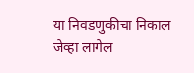या निवडणुकीचा निकाल जेव्हा लागेल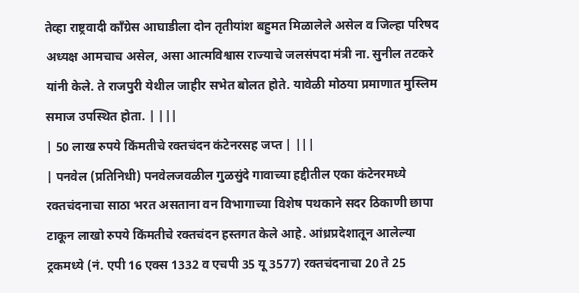तेव्हा राष्ट्रवादी काँग्रेस आघाडीला दोन तृतीयांश बहुमत मिळालेले असेल व जिल्हा परिषद अध्यक्ष आमचाच असेल, असा आत्मविश्वास राज्याचे जलसंपदा मंत्री ना. सुनील तटकरे यांनी केले. ते राजपुरी येथील जाहीर सभेत बोलत होते. यावेळी मोठया प्रमाणात मुस्लिम समाज उपस्थित होता. | |||
| 50 लाख रुपये किंमतीचे रक्तचंदन कंटेनरसह जप्त | |||
| पनवेल (प्रतिनिधी) पनवेलजवळील गुळसुंदे गावाच्या हद्दीतील एका कंटेनरमध्ये रक्तचंदनाचा साठा भरत असताना वन विभागाच्या विशेष पथकाने सदर ठिकाणी छापा टाकून लाखो रुपये किंमतीचे रक्तचंदन हस्तगत केले आहे. आंध्रप्रदेशातून आलेल्या ट्रकमध्ये (नं. एपी 16 एक्स 1332 व एचपी 35 यू 3577) रक्तचंदनाचा 20 ते 25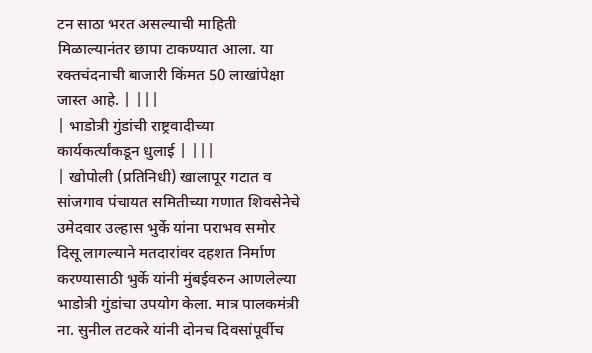टन साठा भरत असल्याची माहिती मिळाल्यानंतर छापा टाकण्यात आला. या रक्तचंदनाची बाजारी किंमत 50 लाखांपेक्षा जास्त आहे. | |||
| भाडोत्री गुंडांची राष्ट्रवादीच्या कार्यकर्त्यांकडून धुलाई | |||
| खोपोली (प्रतिनिधी) खालापूर गटात व सांजगाव पंचायत समितीच्या गणात शिवसेनेचे उमेदवार उल्हास भुर्के यांना पराभव समोर दिसू लागल्याने मतदारांवर दहशत निर्माण करण्यासाठी भुर्के यांनी मुंबईवरुन आणलेल्या भाडोत्री गुंडांचा उपयोग केला. मात्र पालकमंत्री ना. सुनील तटकरे यांनी दोनच दिवसांपूर्वीच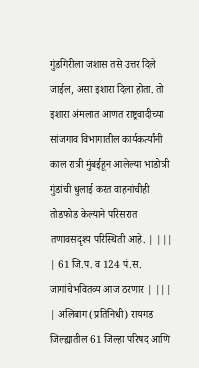गुंडगिरीला जशास तसे उत्तर दिले जाईल, असा इशारा दिला होता. तो इशारा अंमलात आणत राष्ट्रवादीच्या सांजगाव विभागातील कार्यकर्त्यांनी काल रात्री मुंबईहून आलेल्या भाडोत्री गुंडांची धुलाई करत वाहनांचीही तोडफोड केल्याने परिसरात तणावसदृश्य परिस्थिती आहे. | |||
| 61 जि.प. व 124 पं.स. जागांचेभवितव्य आज ठरणार | |||
| अलिबाग (प्रतिनिधी) रायगड जिल्ह्यातील 61 जिल्हा परिषद आणि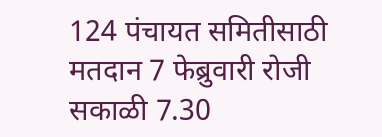124 पंचायत समितीसाठी मतदान 7 फेब्रुवारी रोजी सकाळी 7.30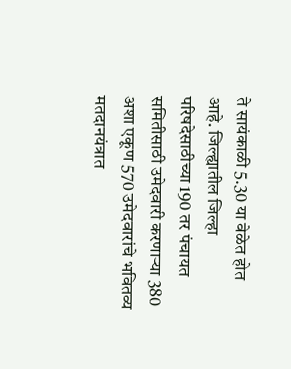ते सायंकाळी 5.30 या वेळेत होत आहे. जिल्ह्यातील जिल्हा परिषदेसाठीच्या 190 तर पंचायत समितीसाठी उमेदवारी करणाऱ्या 380 अशा एकूण 570 उमेदवारांचे भवितव्य मतदानयंत्रात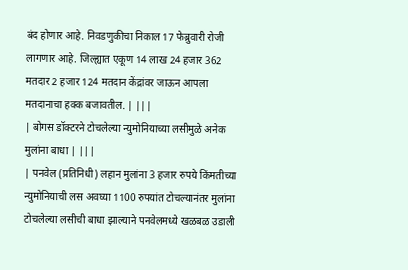बंद होणार आहे. निवडणुकीचा निकाल 17 फेब्रुवारी रोजी लागणार आहे. जिल्ह्यात एकूण 14 लाख 24 हजार 362 मतदार 2 हजार 124 मतदान केंद्रांवर जाऊन आपला मतदानाचा हक्क बजावतील. | |||
| बोगस डॉक्टरने टोचलेल्या न्युमोनियाच्या लसीमुळे अनेक मुलांना बाधा | |||
| पनवेल (प्रतिनिधी) लहान मुलांना 3 हजार रुपये किंमतीच्या न्युमोनियाची लस अवघ्या 1100 रुपयांत टोचल्यानंतर मुलांना टोचलेल्या लसीची बाधा झाल्याने पनवेलमध्ये खळबळ उडाली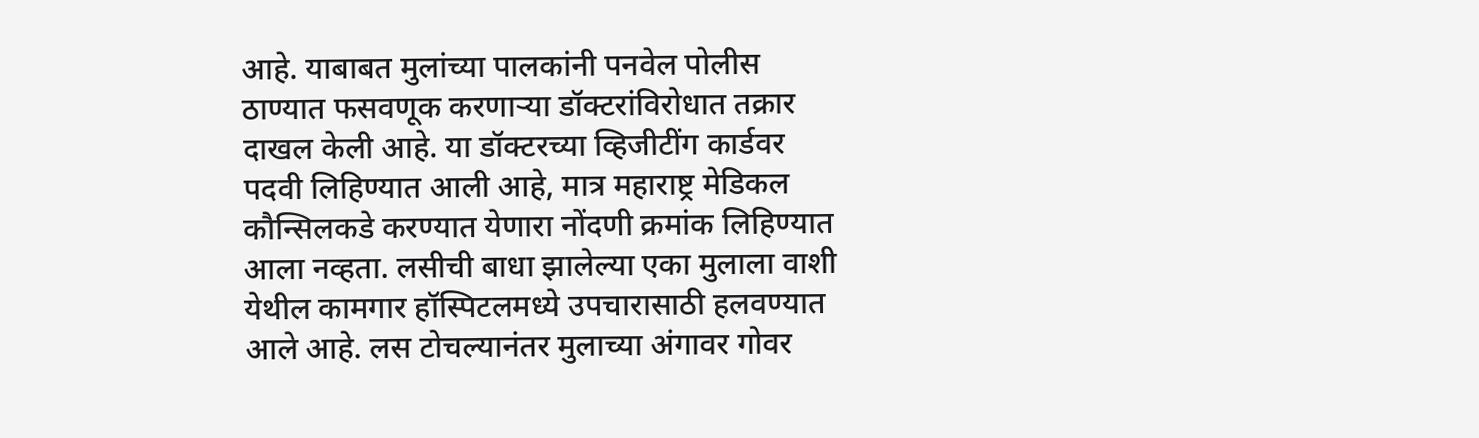आहे. याबाबत मुलांच्या पालकांनी पनवेल पोलीस ठाण्यात फसवणूक करणाऱ्या डॉक्टरांविरोधात तक्रार दाखल केली आहे. या डॉक्टरच्या व्हिजीटींग कार्डवर पदवी लिहिण्यात आली आहे, मात्र महाराष्ट्र मेडिकल कौन्सिलकडे करण्यात येणारा नोंदणी क्रमांक लिहिण्यात आला नव्हता. लसीची बाधा झालेल्या एका मुलाला वाशी येथील कामगार हॉस्पिटलमध्ये उपचारासाठी हलवण्यात आले आहे. लस टोचल्यानंतर मुलाच्या अंगावर गोवर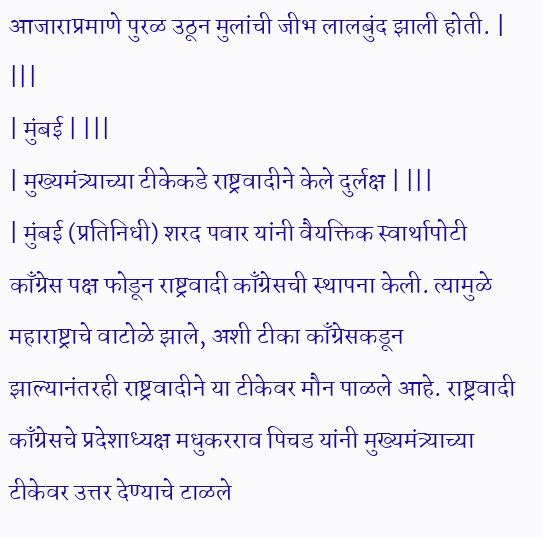आजाराप्रमाणे पुरळ उठून मुलांची जीभ लालबुंद झाली होती. | |||
| मुंबई | |||
| मुख्यमंत्र्याच्या टीकेकडे राष्ट्रवादीने केले दुर्लक्ष | |||
| मुंबई (प्रतिनिधी) शरद पवार यांनी वैयक्तिक स्वार्थापोटी काँग्रेस पक्ष फोडून राष्ट्रवादी काँग्रेसची स्थापना केली. त्यामुळे महाराष्ट्राचे वाटोळे झाले, अशी टीका काँग्रेसकडून झाल्यानंतरही राष्ट्रवादीने या टीकेवर मौन पाळले आहे. राष्ट्रवादी काँग्रेसचे प्रदेशाध्यक्ष मधुकरराव पिचड यांनी मुख्यमंत्र्याच्या टीकेवर उत्तर देण्याचे टाळले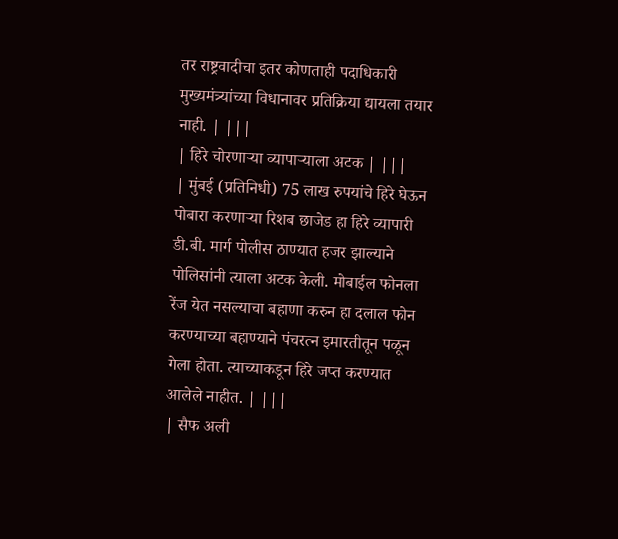तर राष्ट्रवादीचा इतर कोणताही पदाधिकारी मुख्यमंत्र्यांच्या विधानावर प्रतिक्रिया द्यायला तयार नाही. | |||
| हिरे चोरणाऱ्या व्यापाऱ्याला अटक | |||
| मुंबई (प्रतिनिधी) 75 लाख रुपयांचे हिरे घेऊन पोबारा करणाऱ्या रिशब छाजेड हा हिरे व्यापारी डी.बी. मार्ग पोलीस ठाण्यात हजर झाल्याने पोलिसांनी त्याला अटक केली. मोबाईल फोनला रेंज येत नसल्याचा बहाणा करुन हा दलाल फोन करण्याच्या बहाण्याने पंचरत्न इमारतीतून पळून गेला होता. त्याच्याकडून हिरे जप्त करण्यात आलेले नाहीत. | |||
| सैफ अली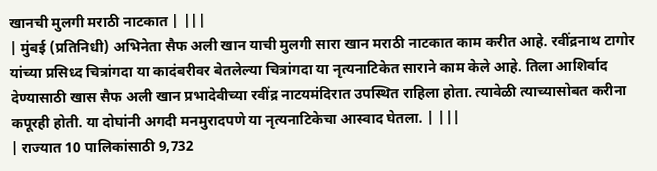खानची मुलगी मराठी नाटकात | |||
| मुंबई (प्रतिनिधी) अभिनेता सैफ अली खान याची मुलगी सारा खान मराठी नाटकात काम करीत आहे. रवींद्रनाथ टागोर यांच्या प्रसिध्द चित्रांगदा या कादंबरीवर बेतलेल्या चित्रांगदा या नृत्यनाटिकेत साराने काम केले आहे. तिला आशिर्वाद देण्यासाठी खास सैफ अली खान प्रभादेवीच्या रवींद्र नाटयमंदिरात उपस्थित राहिला होता. त्यावेळी त्याच्यासोबत करीना कपूरही होती. या दोघांनी अगदी मनमुरादपणे या नृत्यनाटिकेचा आस्वाद घेतला. | |||
| राज्यात 10 पालिकांसाठी 9,732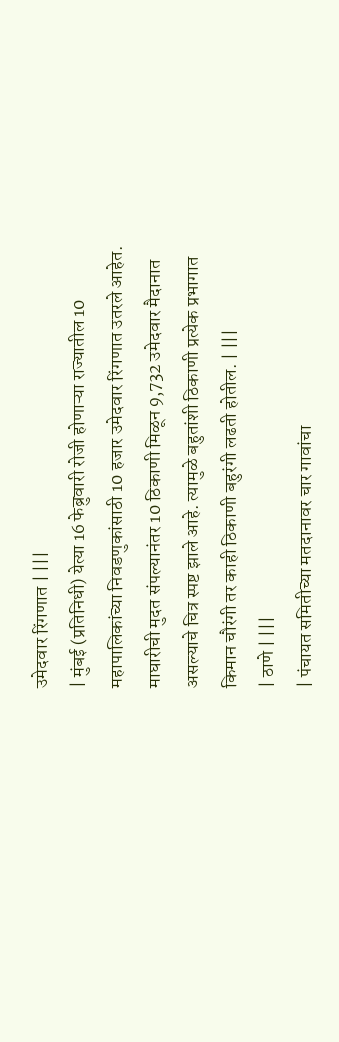उमेदवार रिंगणात | |||
| मुंबई (प्रतिनिधी) येत्या 16 फेब्रुवारी रोजी होणाऱ्या राज्यातील 10 महापालिकांच्या निवडणुकांसाठी 10 हजार उमेदवार रिंगणात उतरले आहेत. माघारीची मुदत संपल्यानंतर 10 ठिकाणी मिळून 9,732 उमेदवार मैदानात असल्याचे चित्र स्पष्ट झाले आहे. त्यामुळे बहुतांशी ठिकाणी प्रत्येक प्रभागात किमान चौरंगी तर काही ठिकाणी बहुरंगी लढती होतील. | |||
| ठाणे | |||
| पंचायत समितीच्या मतदानावर चार गावांचा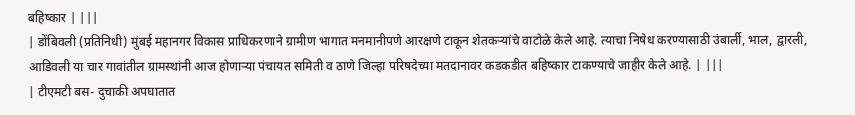बहिष्कार | |||
| डोंबिवली (प्रतिनिधी) मुंबई महानगर विकास प्राधिकरणाने ग्रामीण भागात मनमानीपणे आरक्षणे टाकून शेतकऱ्यांचे वाटोळे केले आहे. त्याचा निषेध करण्यासाठी उंबार्ली, भाल, द्वारली, आडिवली या चार गावांतील ग्रामस्थांनी आज होणाऱ्या पंचायत समिती व ठाणे जिल्हा परिषदेच्या मतदानावर कडकडीत बहिष्कार टाकण्याचे जाहीर केले आहे. | |||
| टीएमटी बस- दुचाकी अपघातात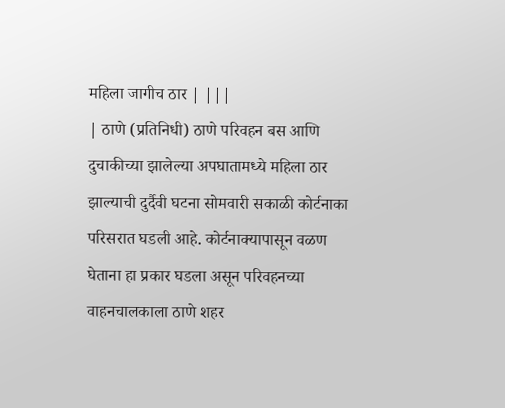महिला जागीच ठार | |||
| ठाणे (प्रतिनिधी) ठाणे परिवहन बस आणि दुचाकीच्या झालेल्या अपघातामध्ये महिला ठार झाल्याची दुर्दैवी घटना सोमवारी सकाळी कोर्टनाका परिसरात घडली आहे. कोर्टनाक्यापासून वळण घेताना हा प्रकार घडला असून परिवहनच्या वाहनचालकाला ठाणे शहर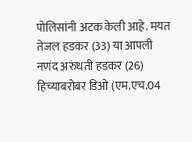पोलिसांनी अटक केली आहे. मयत तेजल हडकर (33) या आपली नणंद अरुंधती हडकर (26) हिच्याबरोबर डिओ (एम.एच.04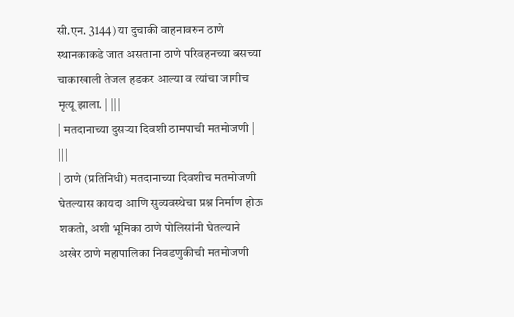सी.एन. 3144) या दुचाकी वाहनावरुन ठाणे स्थानकाकडे जात असताना ठाणे परिवहनच्या बसच्या चाकाखाली तेजल हडकर आल्या व त्यांचा जागीच मृत्यू झाला. | |||
| मतदानाच्या दुसऱ्या दिवशी ठामपाची मतमोजणी | |||
| ठाणे (प्रतिनिधी) मतदानाच्या दिवशीच मतमोजणी घेतल्यास कायदा आणि सुव्यवस्थेचा प्रश्न निर्माण होऊ शकतो, अशी भूमिका ठाणे पोलिसांनी घेतल्याने अखेर ठाणे महापालिका निवडणुकीची मतमोजणी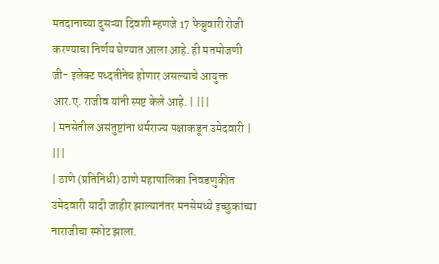मतदानाच्या दुसऱ्या दिवशी म्हणजे 17 फेब्रुवारी रोजी करण्याचा निर्णय घेण्यात आला आहे. ही मतमोजणी जी- इलेक्ट पध्दतीनेच होणार असल्याचे आयुक्त आर.ए. राजीव यांनी स्पष्ट केले आहे. | |||
| मनसेतील असंतुष्टांना धर्मराज्य पक्षाकडून उमेदवारी | |||
| ठाणे (प्रतिनिधी) ठाणे महापालिका निवडणुकीत उमेदवारी यादी जाहीर झाल्यानंतर मनसेमध्ये इच्छुकांच्या नाराजीचा स्फोट झाला.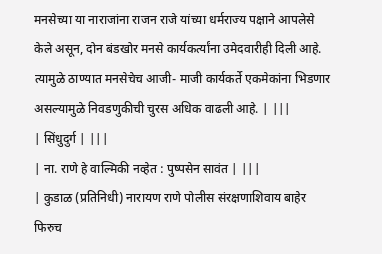मनसेच्या या नाराजांना राजन राजे यांच्या धर्मराज्य पक्षाने आपलेसे केले असून, दोन बंडखोर मनसे कार्यकर्त्यांना उमेदवारीही दिली आहे. त्यामुळे ठाण्यात मनसेचेच आजी- माजी कार्यकर्ते एकमेकांना भिडणार असल्यामुळे निवडणुकीची चुरस अधिक वाढली आहे. | |||
| सिंधुदुर्ग | |||
| ना. राणे हे वाल्मिकी नव्हेत : पुष्पसेन सावंत | |||
| कुडाळ (प्रतिनिधी) नारायण राणे पोलीस संरक्षणाशिवाय बाहेर फिरुच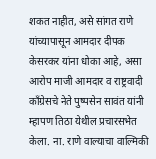शकत नाहीत, असे सांगत राणे यांच्यापासून आमदार दीपक केसरकर यांना धोका आहे, असा आरोप माजी आमदार व राष्ट्रवादी काँग्रेसचे नेते पुष्पसेन सावंत यांनी म्हापण तिठा येथील प्रचारसभेत केला. ना. राणे वाल्याचा वाल्मिकी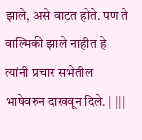झाले, असे वाटत होते. पण ते वाल्मिकी झाले नाहीत हे त्यांनी प्रचार सभेतील भाषेवरुन दाखवून दिले. | |||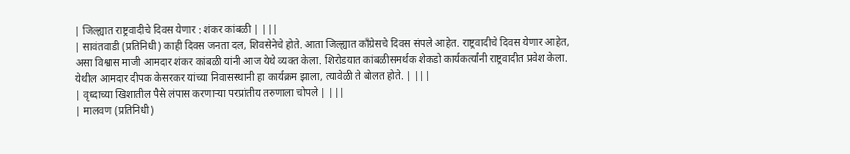| जिल्ह्यात राष्ट्रवादीचे दिवस येणार : शंकर कांबळी | |||
| सावंतवाडी (प्रतिनिधी) काही दिवस जनता दल, शिवसेनेचे होते. आता जिल्ह्यात काँग्रेसचे दिवस संपले आहेत. राष्ट्रवादीचे दिवस येणार आहेत, असा विश्वास माजी आमदार शंकर कांबळी यांनी आज येथे व्यक्त केला. शिरोडयात कांबळीसमर्थक शेकडो कार्यकर्त्यांनी राष्ट्रवादीत प्रवेश केला. येथील आमदार दीपक केसरकर यांच्या निवासस्थानी हा कार्यक्रम झाला, त्यावेळी ते बोलत होते. | |||
| वृध्दाच्या खिशातील पैसे लंपास करणाऱ्या परप्रांतीय तरुणाला चोपले | |||
| मालवण (प्रतिनिधी)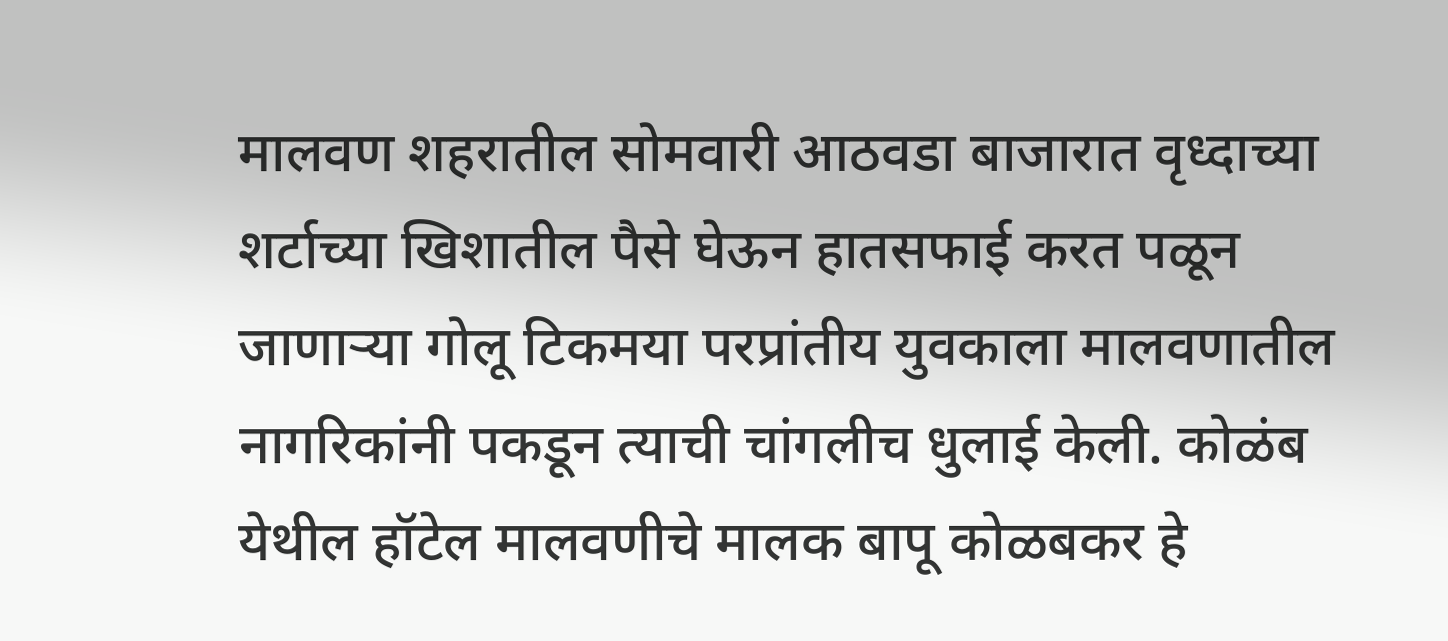मालवण शहरातील सोमवारी आठवडा बाजारात वृध्दाच्या शर्टाच्या खिशातील पैसे घेऊन हातसफाई करत पळून जाणाऱ्या गोलू टिकमया परप्रांतीय युवकाला मालवणातील नागरिकांनी पकडून त्याची चांगलीच धुलाई केली. कोळंब येथील हॉटेल मालवणीचे मालक बापू कोळबकर हे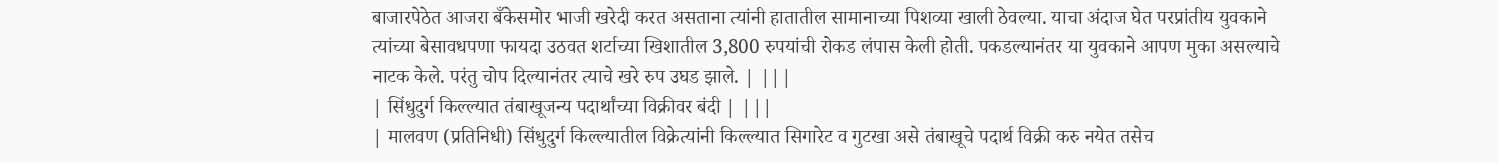बाजारपेठेत आजरा बँकेसमोर भाजी खरेदी करत असताना त्यांनी हातातील सामानाच्या पिशव्या खाली ठेवल्या. याचा अंदाज घेत परप्रांतीय युवकाने त्यांच्या बेसावधपणा फायदा उठवत शर्टाच्या खिशातील 3,800 रुपयांची रोकड लंपास केली होती. पकडल्यानंतर या युवकाने आपण मुका असल्याचे नाटक केले. परंतु चोप दिल्यानंतर त्याचे खरे रुप उघड झाले. | |||
| सिंधुदुर्ग किल्ल्यात तंबाखूजन्य पदार्थांच्या विक्रीवर बंदी | |||
| मालवण (प्रतिनिधी) सिंधुदुर्ग किल्ल्यातील विक्रेत्यांनी किल्ल्यात सिगारेट व गुटखा असे तंबाखूचे पदार्थ विक्री करु नयेत तसेच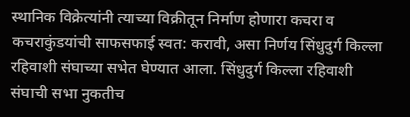स्थानिक विक्रेत्यांनी त्याच्या विक्रीतून निर्माण होणारा कचरा व कचराकुंडयांची साफसफाई स्वत: करावी, असा निर्णय सिंधुदुर्ग किल्ला रहिवाशी संघाच्या सभेत घेण्यात आला. सिंधुदुर्ग किल्ला रहिवाशी संघाची सभा नुकतीच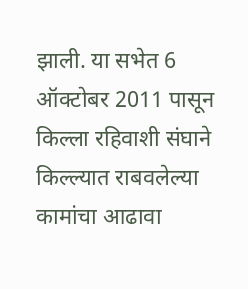झाली. या सभेत 6 ऑक्टोबर 2011 पासून किल्ला रहिवाशी संघाने किल्ल्यात राबवलेल्या कामांचा आढावा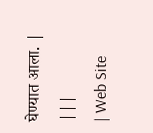घेण्यात आला. | |||
| Web Site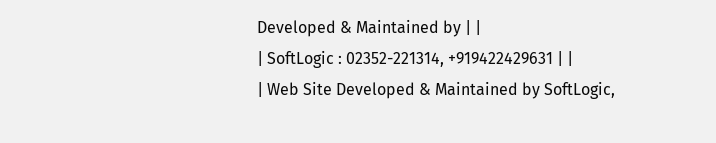Developed & Maintained by | |
| SoftLogic : 02352-221314, +919422429631 | |
| Web Site Developed & Maintained by SoftLogic,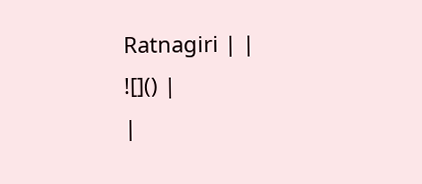Ratnagiri | |
![]() |
|